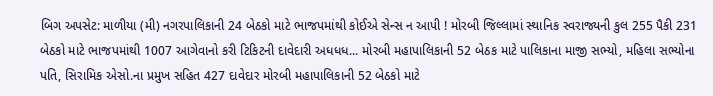બિગ અપસેટ: માળીયા (મી) નગરપાલિકાની 24 બેઠકો માટે ભાજપમાંથી કોઈએ સેન્સ ન આપી ! મોરબી જિલ્લામાં સ્થાનિક સ્વરાજ્યની કુલ 255 પૈકી 231 બેઠકો માટે ભાજપમાંથી 1007 આગેવાનો કરી ટિકિટની દાવેદારી અધધધ... મોરબી મહાપાલિકાની 52 બેઠક માટે પાલિકાના માજી સભ્યો, મહિલા સભ્યોના પતિ, સિરામિક એસો.ના પ્રમુખ સહિત 427 દાવેદાર મોરબી મહાપાલિકાની 52 બેઠકો માટે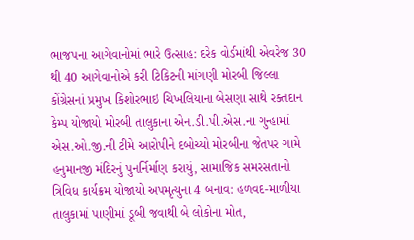ભાજપના આગેવાનોમાં ભારે ઉત્સાહ: દરેક વોર્ડમાંથી એવરેજ 30 થી 40 આગેવાનોએ કરી ટિકિટની માંગણી મોરબી જિલ્લા કોંગ્રેસનાં પ્રમુખ કિશોરભાઇ ચિખલિયાના બેસણા સાથે રક્તદાન કેમ્પ યોજાયો મોરબી તાલુકાના એન.ડી.પી.એસ.ના ગુન્હામાં એસ.ઓ.જી.ની ટીમે આરોપીને દબોચ્યો મોરબીના જેતપર ગામે હનુમાનજી મંદિરનું પુનર્નિર્માણ કરાયું, સામાજિક સમરસતાનો ત્રિવિધ કાર્યક્રમ યોજાયો અપમૃત્યુના 4 બનાવ: હળવદ-માળીયા તાલુકામાં પાણીમાં ડૂબી જવાથી બે લોકોના મોત,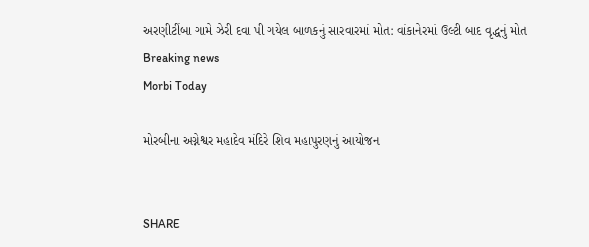અરણીટીંબા ગામે ઝેરી દવા પી ગયેલ બાળકનું સારવારમાં મોત: વાંકાનેરમાં ઉલ્ટી બાદ વૃદ્ધનું મોત
Breaking news
Morbi Today

મોરબીના અગ્નેશ્વર મહાદેવ મંદિરે શિવ મહાપુરણનું આયોજન


SHARE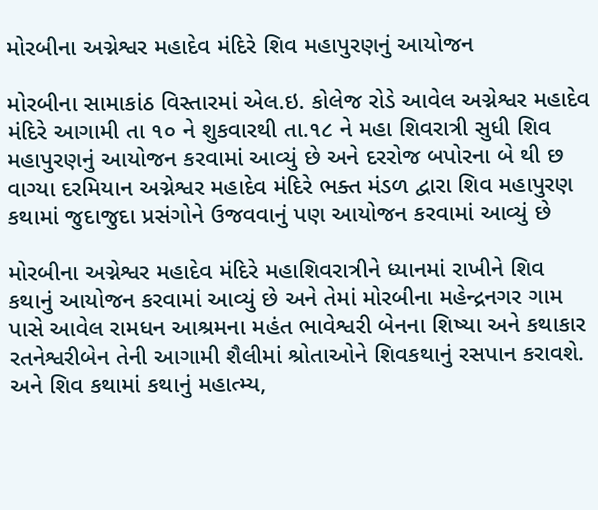મોરબીના અગ્નેશ્વર મહાદેવ મંદિરે શિવ મહાપુરણનું આયોજન

મોરબીના સામાકાંઠ વિસ્તારમાં એલ.ઇ. કોલેજ રોડે આવેલ અગ્નેશ્વર મહાદેવ મંદિરે આગામી તા ૧૦ ને શુકવારથી તા.૧૮ ને મહા શિવરાત્રી સુધી શિવ મહાપુરણનું આયોજન કરવામાં આવ્યું છે અને દરરોજ બપોરના બે થી છ વાગ્યા દરમિયાન અગ્નેશ્વર મહાદેવ મંદિરે ભક્ત મંડળ દ્વારા શિવ મહાપુરણ કથામાં જુદાજુદા પ્રસંગોને ઉજવવાનું પણ આયોજન કરવામાં આવ્યું છે

મોરબીના અગ્નેશ્વર મહાદેવ મંદિરે મહાશિવરાત્રીને ધ્યાનમાં રાખીને શિવ કથાનું આયોજન કરવામાં આવ્યું છે અને તેમાં મોરબીના મહેન્દ્રનગર ગામ પાસે આવેલ રામધન આશ્રમના મહંત ભાવેશ્વરી બેનના શિષ્યા અને કથાકાર રતનેશ્વરીબેન તેની આગામી શૈલીમાં શ્રોતાઓને શિવકથાનું રસપાન કરાવશે. અને શિવ કથામાં કથાનું મહાત્મ્ય,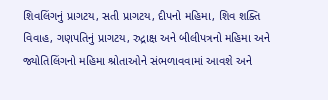શિવલિંગનું પ્રાગટય, સતી પ્રાગટય, દીપનો મહિમા, શિવ શક્તિ વિવાહ, ગણપતિનું પ્રાગટય, રુદ્રાક્ષ અને બીલીપત્રનો મહિમા અને જ્યોતિલિંગનો મહિમા શ્રોતાઓને સંભળાવવામાં આવશે અને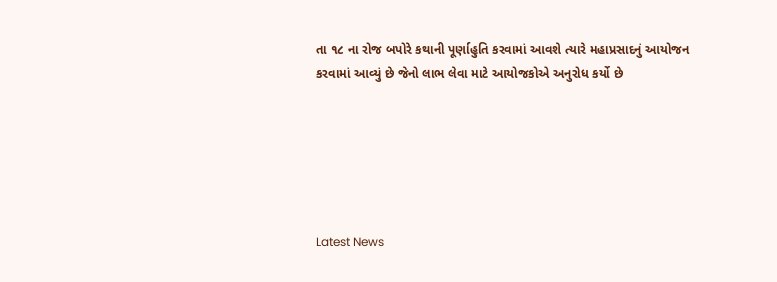તા ૧૮ ના રોજ બપોરે કથાની પૂર્ણાહુતિ કરવામાં આવશે ત્યારે મહાપ્રસાદનું આયોજન કરવામાં આવ્યું છે જેનો લાભ લેવા માટે આયોજકોએ અનુરોધ કર્યો છે






Latest News